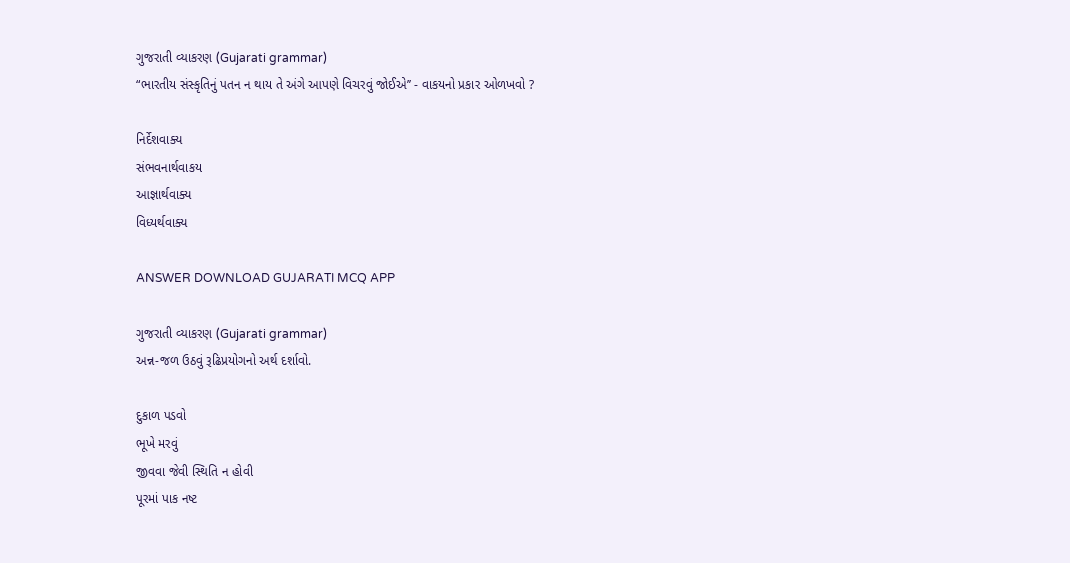ગુજરાતી વ્યાકરણ (Gujarati grammar)
“ભારતીય સંસ્કૃતિનું પતન ન થાય તે અંગે આપણે વિચરવું જોઈએ’’ - વાકયનો પ્રકાર ઓળખવો ?

નિર્દેશવાક્ય
સંભવનાર્થવાકય
આજ્ઞાર્થવાક્ય
વિધ્યર્થવાક્ય

ANSWER DOWNLOAD GUJARATI MCQ APP

ગુજરાતી વ્યાકરણ (Gujarati grammar)
અન્ન-જળ ઉઠવું રૂઢિપ્રયોગનો અર્થ દર્શાવો.

દુકાળ પડવો
ભૂખે મરવું
જીવવા જેવી સ્થિતિ ન હોવી
પૂરમાં પાક નષ્ટ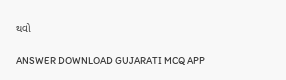થવો

ANSWER DOWNLOAD GUJARATI MCQ APP